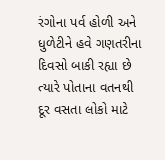રંગોના પર્વ હોળી અને ધુળેટીને હવે ગણતરીના દિવસો બાકી રહ્યા છે ત્યારે પોતાના વતનથી દૂર વસતા લોકો માટે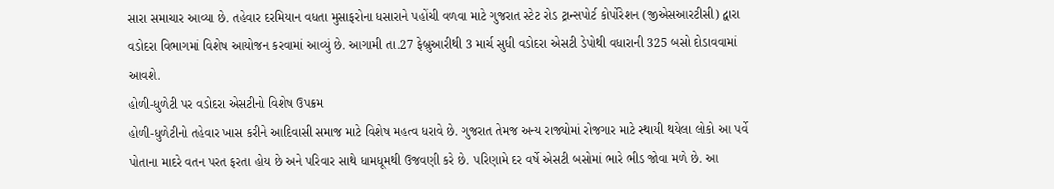સારા સમાચાર આવ્યા છે. તહેવાર દરમિયાન વધતા મુસાફરોના ધસારાને પહોંચી વળવા માટે ગુજરાત સ્ટેટ રોડ ટ્રાન્સપોર્ટ કોર્પોરેશન (જીએસઆરટીસી) દ્વારા વડોદરા વિભાગમાં વિશેષ આયોજન કરવામાં આવ્યું છે. આગામી તા.27 ફેબ્રુઆરીથી 3 માર્ચ સુધી વડોદરા એસટી ડેપોથી વધારાની 325 બસો દોડાવવામાં આવશે.
હોળી-ધુળેટી પર વડોદરા એસટીનો વિશેષ ઉપક્રમ
હોળી-ધુળેટીનો તહેવાર ખાસ કરીને આદિવાસી સમાજ માટે વિશેષ મહત્વ ધરાવે છે. ગુજરાત તેમજ અન્ય રાજ્યોમાં રોજગાર માટે સ્થાયી થયેલા લોકો આ પર્વે પોતાના માદરે વતન પરત ફરતા હોય છે અને પરિવાર સાથે ધામધૂમથી ઉજવણી કરે છે. પરિણામે દર વર્ષે એસટી બસોમાં ભારે ભીડ જોવા મળે છે. આ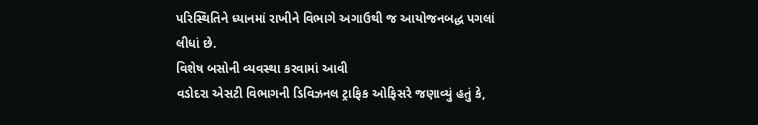પરિસ્થિતિને ધ્યાનમાં રાખીને વિભાગે અગાઉથી જ આયોજનબદ્ધ પગલાં લીધાં છે.
વિશેષ બસોની વ્યવસ્થા કરવામાં આવી
વડોદરા એસટી વિભાગની ડિવિઝનલ ટ્રાફિક ઓફિસરે જણાવ્યું હતું કે,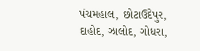પંચમહાલ, છોટાઉદેપુર, દાહોદ, ઝાલોદ, ગોધરા,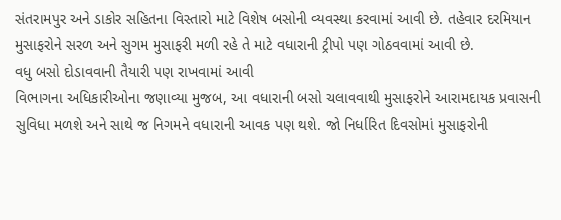સંતરામપુર અને ડાકોર સહિતના વિસ્તારો માટે વિશેષ બસોની વ્યવસ્થા કરવામાં આવી છે. તહેવાર દરમિયાન મુસાફરોને સરળ અને સુગમ મુસાફરી મળી રહે તે માટે વધારાની ટ્રીપો પણ ગોઠવવામાં આવી છે.
વધુ બસો દોડાવવાની તૈયારી પણ રાખવામાં આવી
વિભાગના અધિકારીઓના જણાવ્યા મુજબ, આ વધારાની બસો ચલાવવાથી મુસાફરોને આરામદાયક પ્રવાસની સુવિધા મળશે અને સાથે જ નિગમને વધારાની આવક પણ થશે. જો નિર્ધારિત દિવસોમાં મુસાફરોની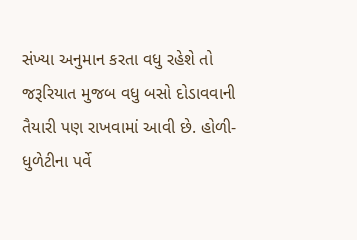સંખ્યા અનુમાન કરતા વધુ રહેશે તો જરૂરિયાત મુજબ વધુ બસો દોડાવવાની તૈયારી પણ રાખવામાં આવી છે. હોળી-ધુળેટીના પર્વે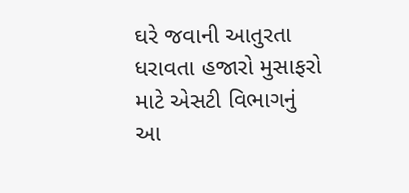ઘરે જવાની આતુરતા ધરાવતા હજારો મુસાફરો માટે એસટી વિભાગનું આ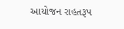આયોજન રાહતરૂપ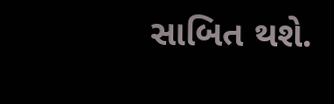સાબિત થશે.